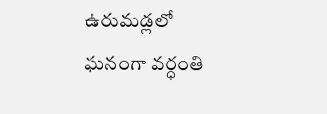ఉరుమడ్లలో ఘనంగా వర్ధంతి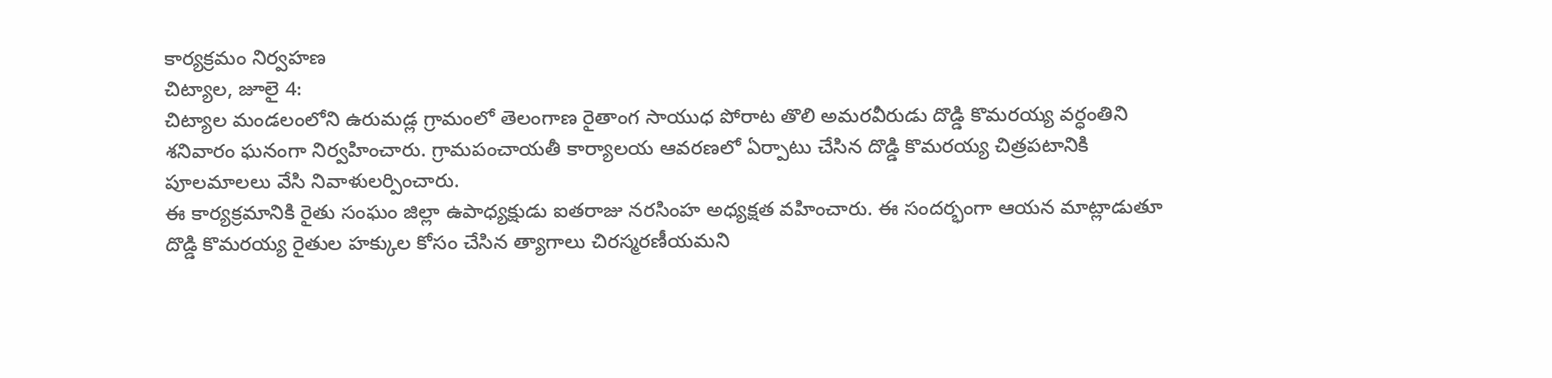కార్యక్రమం నిర్వహణ
చిట్యాల, జూలై 4:
చిట్యాల మండలంలోని ఉరుమడ్ల గ్రామంలో తెలంగాణ రైతాంగ సాయుధ పోరాట తొలి అమరవీరుడు దొడ్డి కొమరయ్య వర్ధంతిని శనివారం ఘనంగా నిర్వహించారు. గ్రామపంచాయతీ కార్యాలయ ఆవరణలో ఏర్పాటు చేసిన దొడ్డి కొమరయ్య చిత్రపటానికి పూలమాలలు వేసి నివాళులర్పించారు.
ఈ కార్యక్రమానికి రైతు సంఘం జిల్లా ఉపాధ్యక్షుడు ఐతరాజు నరసింహ అధ్యక్షత వహించారు. ఈ సందర్భంగా ఆయన మాట్లాడుతూ దొడ్డి కొమరయ్య రైతుల హక్కుల కోసం చేసిన త్యాగాలు చిరస్మరణీయమని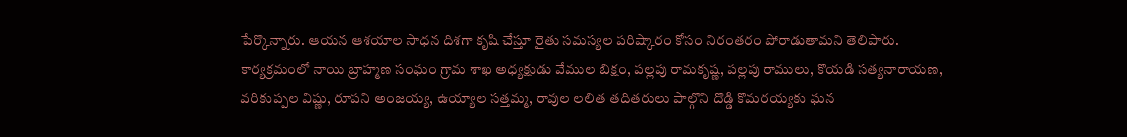పేర్కొన్నారు. ఆయన ఆశయాల సాధన దిశగా కృషి చేస్తూ రైతు సమస్యల పరిష్కారం కోసం నిరంతరం పోరాడుతామని తెలిపారు.
కార్యక్రమంలో నాయి బ్రాహ్మణ సంఘం గ్రామ శాఖ అధ్యక్షుడు వేముల బిక్షం, పల్లపు రామకృష్ణ, పల్లపు రాములు, కొయడి సత్యనారాయణ, వరికుప్పల విష్ణు, రూపని అంజయ్య, ఉయ్యాల సత్తమ్మ, రావుల లలిత తదితరులు పాల్గొని దొడ్డి కొమరయ్యకు ఘన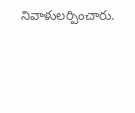నివాళులర్పించారు.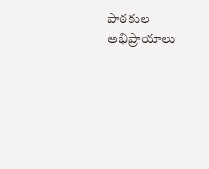పాఠకుల అభిప్రాయాలు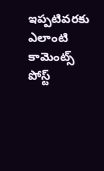ఇప్పటివరకు ఎలాంటి కామెంట్స్ పోస్ట్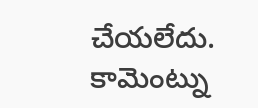చేయలేదు.
కామెంట్ను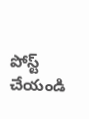పోస్ట్ చేయండి